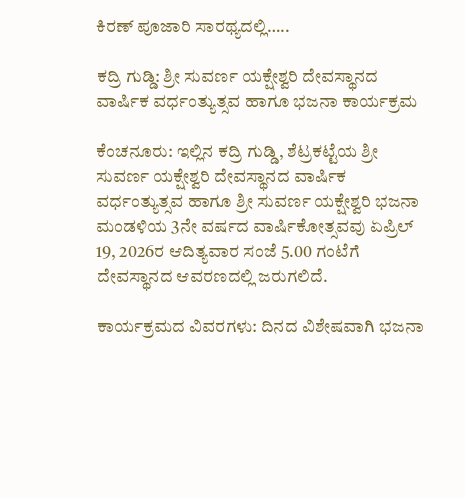ಕಿರಣ್ ಪೂಜಾರಿ ಸಾರಥ್ಯದಲ್ಲಿ…..

ಕದ್ರಿ ಗುಡ್ಡಿ: ಶ್ರೀ ಸುವರ್ಣ ಯಕ್ಷೇಶ್ವರಿ ದೇವಸ್ಥಾನದ ವಾರ್ಷಿಕ ವರ್ಧಂತ್ಯುತ್ಸವ ಹಾಗೂ ಭಜನಾ ಕಾರ್ಯಕ್ರಮ

ಕೆಂಚನೂರು: ಇಲ್ಲಿನ ಕದ್ರಿ ಗುಡ್ಡಿ, ಶೆಟ್ರಕಟ್ಟೆಯ ಶ್ರೀ ಸುವರ್ಣ ಯಕ್ಷೇಶ್ವರಿ ದೇವಸ್ಥಾನದ ವಾರ್ಷಿಕ ವರ್ಧಂತ್ಯುತ್ಸವ ಹಾಗೂ ಶ್ರೀ ಸುವರ್ಣ ಯಕ್ಷೇಶ್ವರಿ ಭಜನಾ ಮಂಡಳಿಯ 3ನೇ ವರ್ಷದ ವಾರ್ಷಿಕೋತ್ಸವವು ಏಪ್ರಿಲ್ 19, 2026ರ ಆದಿತ್ಯವಾರ ಸಂಜೆ 5.00 ಗಂಟೆಗೆ ದೇವಸ್ಥಾನದ ಆವರಣದಲ್ಲಿ ಜರುಗಲಿದೆ.

ಕಾರ್ಯಕ್ರಮದ ವಿವರಗಳು: ದಿನದ ವಿಶೇಷವಾಗಿ ಭಜನಾ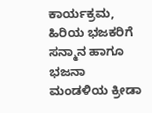ಕಾರ್ಯಕ್ರಮ, ಹಿರಿಯ ಭಜಕರಿಗೆ ಸನ್ಮಾನ ಹಾಗೂ ಭಜನಾ ಮಂಡಳಿಯ ಕ್ರೀಡಾ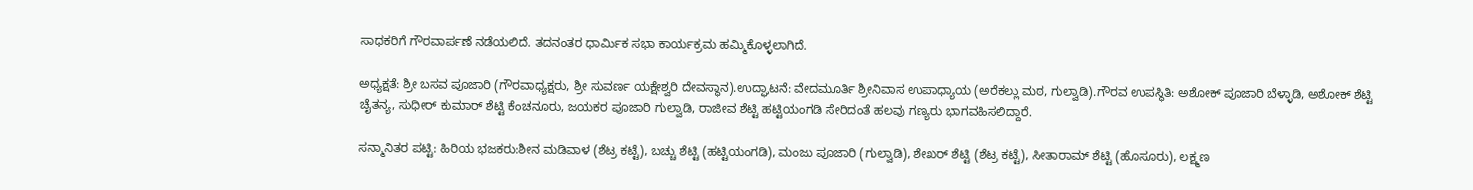ಸಾಧಕರಿಗೆ ಗೌರವಾರ್ಪಣೆ ನಡೆಯಲಿದೆ. ತದನಂತರ ಧಾರ್ಮಿಕ ಸಭಾ ಕಾರ್ಯಕ್ರಮ ಹಮ್ಮಿಕೊಳ್ಳಲಾಗಿದೆ.

ಅಧ್ಯಕ್ಷತೆ: ಶ್ರೀ ಬಸವ ಪೂಜಾರಿ (ಗೌರವಾಧ್ಯಕ್ಷರು, ಶ್ರೀ ಸುವರ್ಣ ಯಕ್ಷೇಶ್ವರಿ ದೇವಸ್ಥಾನ).ಉದ್ಘಾಟನೆ: ವೇದಮೂರ್ತಿ ಶ್ರೀನಿವಾಸ ಉಪಾಧ್ಯಾಯ (ಅರೆಕಲ್ಲು ಮಠ, ಗುಲ್ವಾಡಿ).ಗೌರವ ಉಪಸ್ಥಿತಿ: ಅಶೋಕ್ ಪೂಜಾರಿ ಬೆಳ್ಳಾಡಿ, ಅಶೋಕ್ ಶೆಟ್ಟಿ ಚೈತನ್ಯ, ಸುಧೀರ್ ಕುಮಾರ್ ಶೆಟ್ಟಿ ಕೆಂಚನೂರು, ಜಯಕರ ಪೂಜಾರಿ ಗುಲ್ವಾಡಿ, ರಾಜೀವ ಶೆಟ್ಟಿ ಹಟ್ಟಿಯಂಗಡಿ ಸೇರಿದಂತೆ ಹಲವು ಗಣ್ಯರು ಭಾಗವಹಿಸಲಿದ್ದಾರೆ.

ಸನ್ಮಾನಿತರ ಪಟ್ಟಿ: ಹಿರಿಯ ಭಜಕರು:ಶೀನ ಮಡಿವಾಳ (ಶೆಟ್ರ ಕಟ್ಟೆ), ಬಚ್ಚು ಶೆಟ್ಟಿ (ಹಟ್ಟಿಯಂಗಡಿ), ಮಂಜು ಪೂಜಾರಿ (ಗುಲ್ವಾಡಿ), ಶೇಖರ್ ಶೆಟ್ಟಿ (ಶೆಟ್ರ ಕಟ್ಟೆ), ಸೀತಾರಾಮ್ ಶೆಟ್ಟಿ (ಹೊಸೂರು), ಲಕ್ಷ್ಮಣ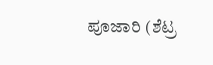ಪೂಜಾರಿ (ಶೆಟ್ರ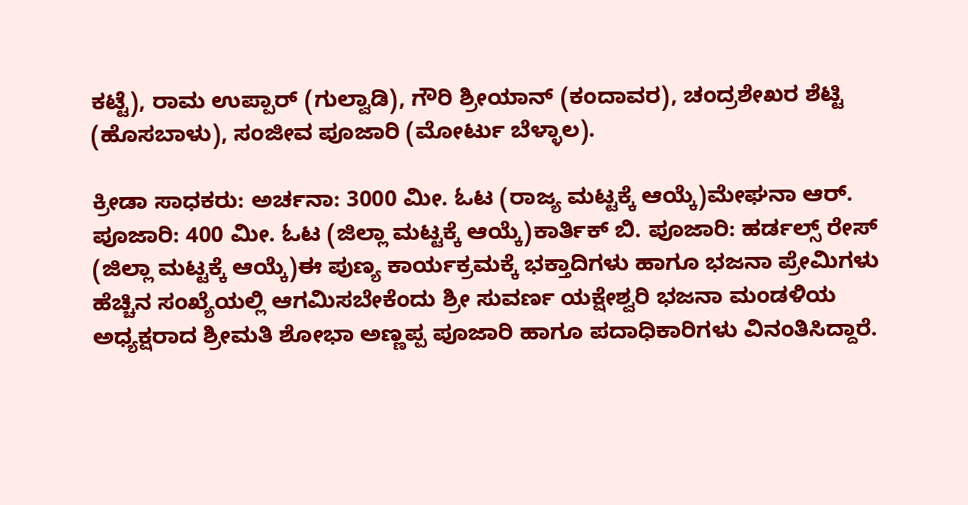ಕಟ್ಟೆ), ರಾಮ ಉಪ್ಪಾರ್ (ಗುಲ್ವಾಡಿ), ಗೌರಿ ಶ್ರೀಯಾನ್ (ಕಂದಾವರ), ಚಂದ್ರಶೇಖರ ಶೆಟ್ಟಿ (ಹೊಸಬಾಳು), ಸಂಜೀವ ಪೂಜಾರಿ (ಮೋರ್ಟು ಬೆಳ್ಳಾಲ).

ಕ್ರೀಡಾ ಸಾಧಕರು: ಅರ್ಚನಾ: 3000 ಮೀ. ಓಟ (ರಾಜ್ಯ ಮಟ್ಟಕ್ಕೆ ಆಯ್ಕೆ)ಮೇಘನಾ ಆರ್. ಪೂಜಾರಿ: 400 ಮೀ. ಓಟ (ಜಿಲ್ಲಾ ಮಟ್ಟಕ್ಕೆ ಆಯ್ಕೆ)ಕಾರ್ತಿಕ್ ಬಿ. ಪೂಜಾರಿ: ಹರ್ಡಲ್ಸ್ ರೇಸ್ (ಜಿಲ್ಲಾ ಮಟ್ಟಕ್ಕೆ ಆಯ್ಕೆ)ಈ ಪುಣ್ಯ ಕಾರ್ಯಕ್ರಮಕ್ಕೆ ಭಕ್ತಾದಿಗಳು ಹಾಗೂ ಭಜನಾ ಪ್ರೇಮಿಗಳು ಹೆಚ್ಚಿನ ಸಂಖ್ಯೆಯಲ್ಲಿ ಆಗಮಿಸಬೇಕೆಂದು ಶ್ರೀ ಸುವರ್ಣ ಯಕ್ಷೇಶ್ವರಿ ಭಜನಾ ಮಂಡಳಿಯ ಅಧ್ಯಕ್ಷರಾದ ಶ್ರೀಮತಿ ಶೋಭಾ ಅಣ್ಣಪ್ಪ ಪೂಜಾರಿ ಹಾಗೂ ಪದಾಧಿಕಾರಿಗಳು ವಿನಂತಿಸಿದ್ದಾರೆ.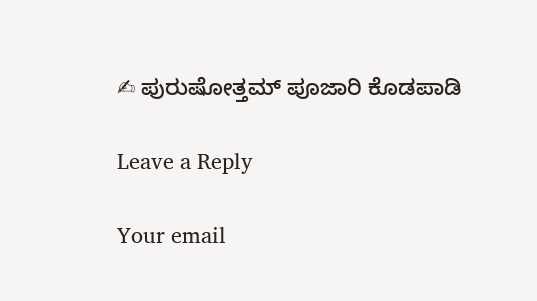✍ ಪುರುಷೋತ್ತಮ್ ಪೂಜಾರಿ ಕೊಡಪಾಡಿ

Leave a Reply

Your email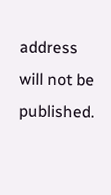address will not be published.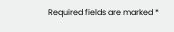Required fields are marked *